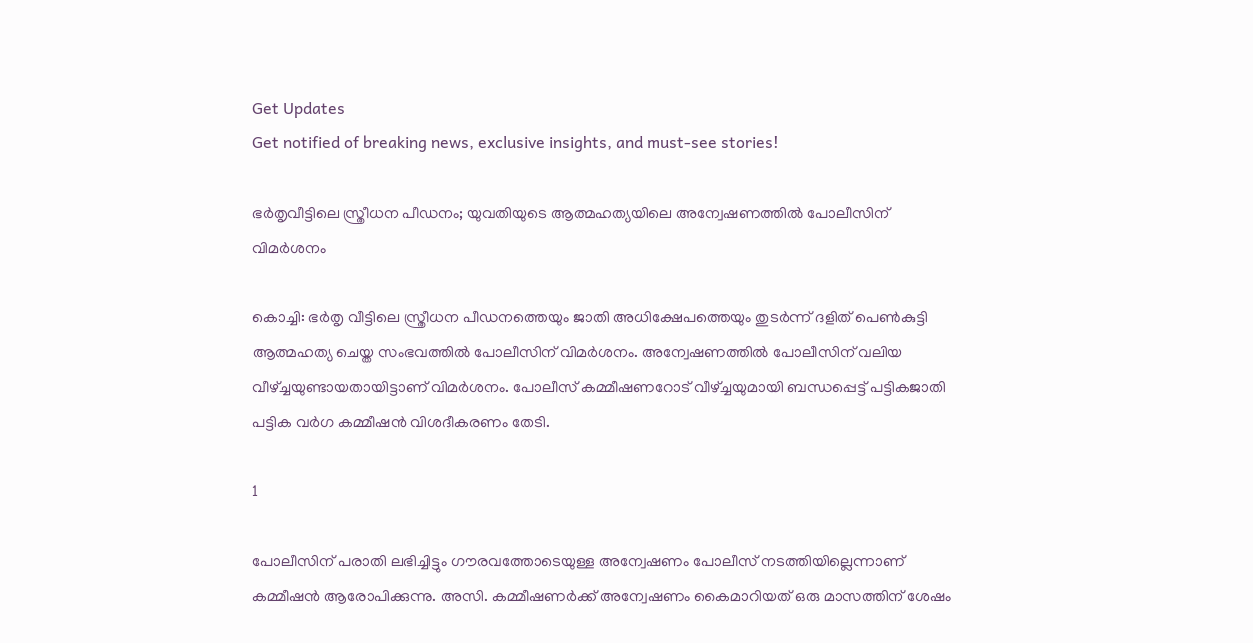Get Updates
Get notified of breaking news, exclusive insights, and must-see stories!

ഭര്‍തൃവീട്ടിലെ സ്ത്രീധന പീഡനം; യുവതിയുടെ ആത്മഹത്യയിലെ അന്വേഷണത്തില്‍ പോലീസിന് വിമര്‍ശനം

കൊച്ചി: ഭര്‍തൃ വീട്ടിലെ സ്ത്രീധന പീഡനത്തെയും ജാതി അധിക്ഷേപത്തെയും തുടര്‍ന്ന് ദളിത് പെണ്‍കുട്ടി ആത്മഹത്യ ചെയ്ത സംഭവത്തില്‍ പോലീസിന് വിമര്‍ശനം. അന്വേഷണത്തില്‍ പോലീസിന് വലിയ വീഴ്ച്ചയുണ്ടായതായിട്ടാണ് വിമര്‍ശനം. പോലീസ് കമ്മീഷണറോട് വീഴ്ച്ചയുമായി ബന്ധപ്പെട്ട് പട്ടികജാതി പട്ടിക വര്‍ഗ കമ്മീഷന്‍ വിശദീകരണം തേടി.

1

പോലീസിന് പരാതി ലഭിച്ചിട്ടും ഗൗരവത്തോടെയുള്ള അന്വേഷണം പോലീസ് നടത്തിയില്ലെന്നാണ് കമ്മീഷന്‍ ആരോപിക്കുന്നു. അസി. കമ്മീഷണര്‍ക്ക് അന്വേഷണം കൈമാറിയത് ഒരു മാസത്തിന് ശേഷം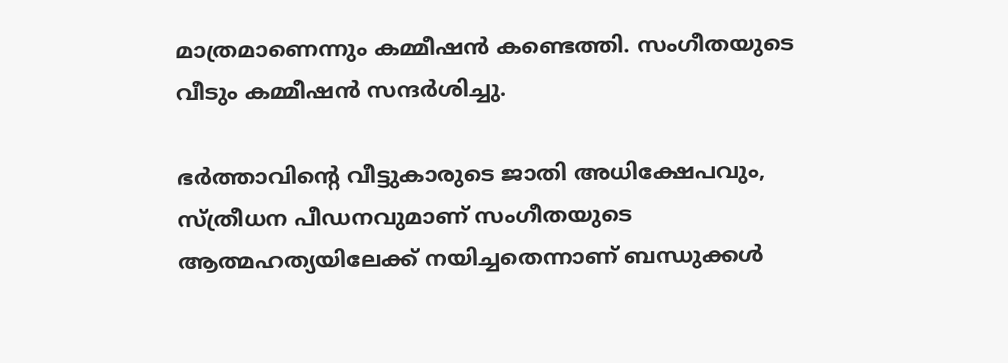മാത്രമാണെന്നും കമ്മീഷന്‍ കണ്ടെത്തി. സംഗീതയുടെ വീടും കമ്മീഷന്‍ സന്ദര്‍ശിച്ചു.

ഭര്‍ത്താവിന്റെ വീട്ടുകാരുടെ ജാതി അധിക്ഷേപവും, സ്ത്രീധന പീഡനവുമാണ് സംഗീതയുടെ ആത്മഹത്യയിലേക്ക് നയിച്ചതെന്നാണ് ബന്ധുക്കള്‍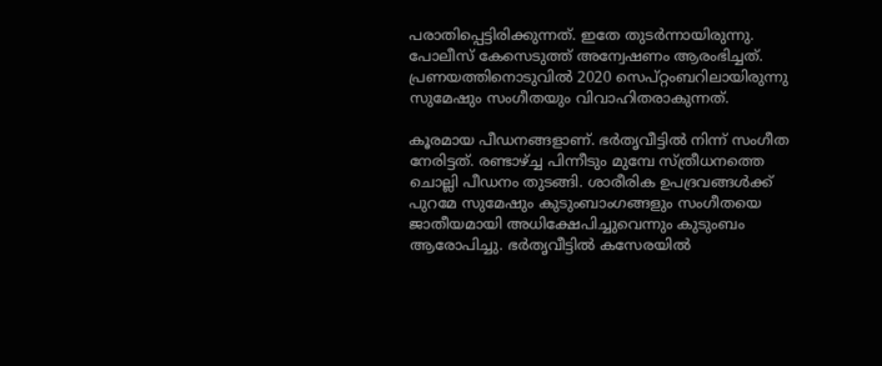പരാതിപ്പെട്ടിരിക്കുന്നത്. ഇതേ തുടര്‍ന്നായിരുന്നു. പോലീസ് കേസെടുത്ത് അന്വേഷണം ആരംഭിച്ചത്. പ്രണയത്തിനൊടുവില്‍ 2020 സെപ്റ്റംബറിലായിരുന്നു സുമേഷും സംഗീതയും വിവാഹിതരാകുന്നത്.

കൂരമായ പീഡനങ്ങളാണ്. ഭര്‍തൃവീട്ടില്‍ നിന്ന് സംഗീത നേരിട്ടത്. രണ്ടാഴ്ച്ച പിന്നീടും മുമ്പേ സ്ത്രീധനത്തെ ചൊല്ലി പീഡനം തുടങ്ങി. ശാരീരിക ഉപദ്രവങ്ങള്‍ക്ക് പുറമേ സുമേഷും കുടുംബാംഗങ്ങളും സംഗീതയെ ജാതീയമായി അധിക്ഷേപിച്ചുവെന്നും കുടുംബം ആരോപിച്ചു. ഭര്‍തൃവീട്ടില്‍ കസേരയില്‍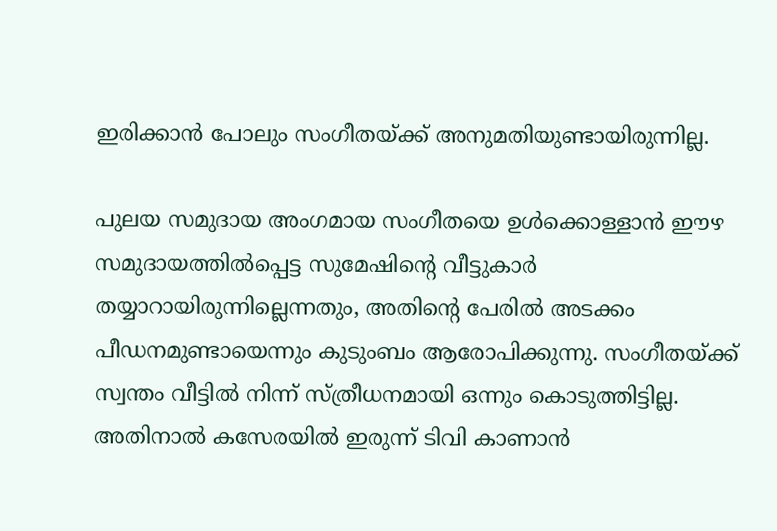ഇരിക്കാന്‍ പോലും സംഗീതയ്ക്ക് അനുമതിയുണ്ടായിരുന്നില്ല.

പുലയ സമുദായ അംഗമായ സംഗീതയെ ഉള്‍ക്കൊള്ളാന്‍ ഈഴ സമുദായത്തില്‍പ്പെട്ട സുമേഷിന്റെ വീട്ടുകാര്‍ തയ്യാറായിരുന്നില്ലെന്നതും, അതിന്റെ പേരില്‍ അടക്കം പീഡനമുണ്ടായെന്നും കുടുംബം ആരോപിക്കുന്നു. സംഗീതയ്ക്ക് സ്വന്തം വീട്ടില്‍ നിന്ന് സ്ത്രീധനമായി ഒന്നും കൊടുത്തിട്ടില്ല. അതിനാല്‍ കസേരയില്‍ ഇരുന്ന് ടിവി കാണാന്‍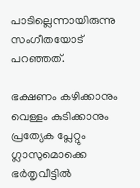പാടില്ലെന്നായിരുന്നു സംഗീതയോട് പറഞ്ഞത്.

ഭക്ഷണം കഴിക്കാനും വെള്ളം കുടിക്കാനും പ്രത്യേക പ്ലേറ്റും ഗ്ലാസുമൊക്കെ ഭര്‍തൃവീട്ടില്‍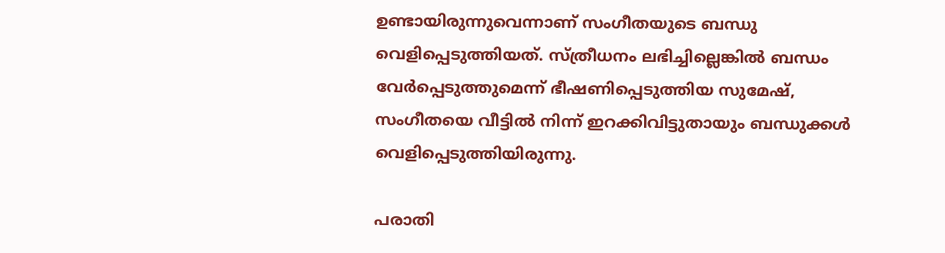ഉണ്ടായിരുന്നുവെന്നാണ് സംഗീതയുടെ ബന്ധു വെളിപ്പെടുത്തിയത്. സ്ത്രീധനം ലഭിച്ചില്ലെങ്കില്‍ ബന്ധം വേര്‍പ്പെടുത്തുമെന്ന് ഭീഷണിപ്പെടുത്തിയ സുമേഷ്, സംഗീതയെ വീട്ടില്‍ നിന്ന് ഇറക്കിവിട്ടുതായും ബന്ധുക്കള്‍ വെളിപ്പെടുത്തിയിരുന്നു.

പരാതി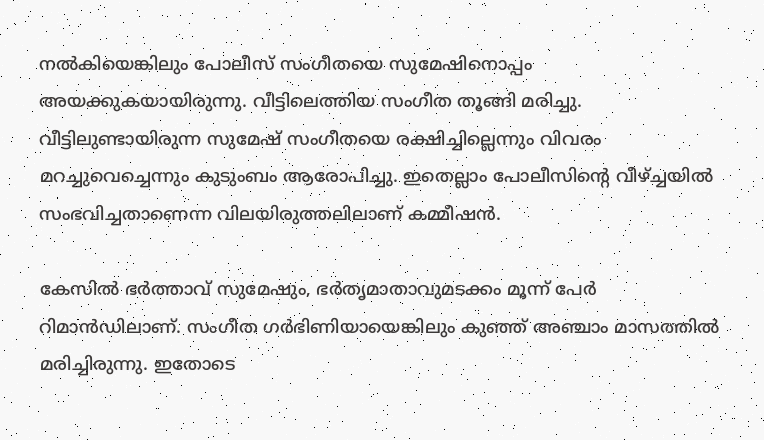നല്‍കിയെങ്കിലും പോലീസ് സംഗീതയെ സുമേഷിനൊപ്പം അയക്കുകയായിരുന്നു. വീട്ടിലെത്തിയ സംഗീത തൂങ്ങി മരിച്ചു. വീട്ടിലുണ്ടായിരുന്ന സുമേഷ് സംഗീതയെ രക്ഷിച്ചില്ലെന്നും വിവരം മറച്ചുവെച്ചെന്നും കുടുംബം ആരോപിച്ചു. ഇതെല്ലാം പോലീസിന്റെ വീഴ്ച്ചയില്‍ സംഭവിച്ചതാണെന്ന വിലയിരുത്തലിലാണ് കമ്മീഷന്‍.

കേസില്‍ ഭര്‍ത്താവ് സുമേഷും, ഭര്‍തൃമാതാവുമടക്കം മൂന്ന് പേര്‍ റിമാന്‍ഡിലാണ്. സംഗീത ഗര്‍ഭിണിയായെങ്കിലും കുഞ്ഞ് അഞ്ചാം മാസത്തില്‍ മരിച്ചിരുന്നു. ഇതോടെ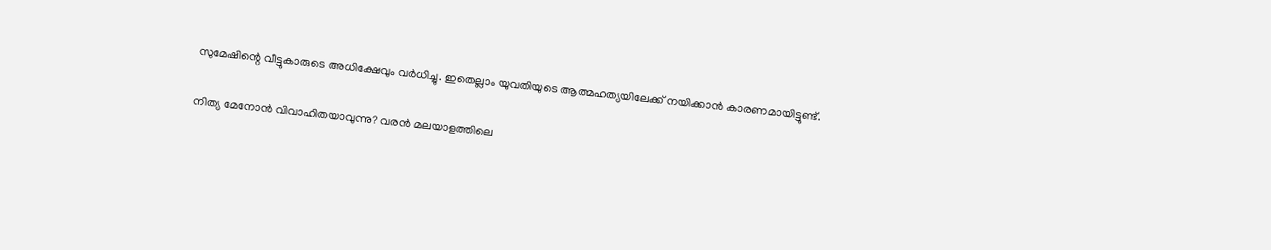സുമേഷിന്റെ വീട്ടുകാരുടെ അധിക്ഷേവും വര്‍ധിച്ചു. ഇതെല്ലാം യുവതിയുടെ ആത്മഹത്യയിലേക്ക് നയിക്കാന്‍ കാരണമായിട്ടുണ്ട്.

നിത്യ മേനോന്‍ വിവാഹിതയാവുന്നു? വരന്‍ മലയാളത്തിലെ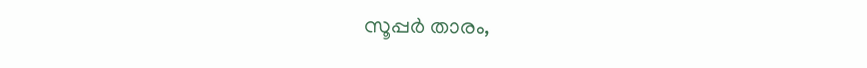സൂപ്പര്‍ താരം,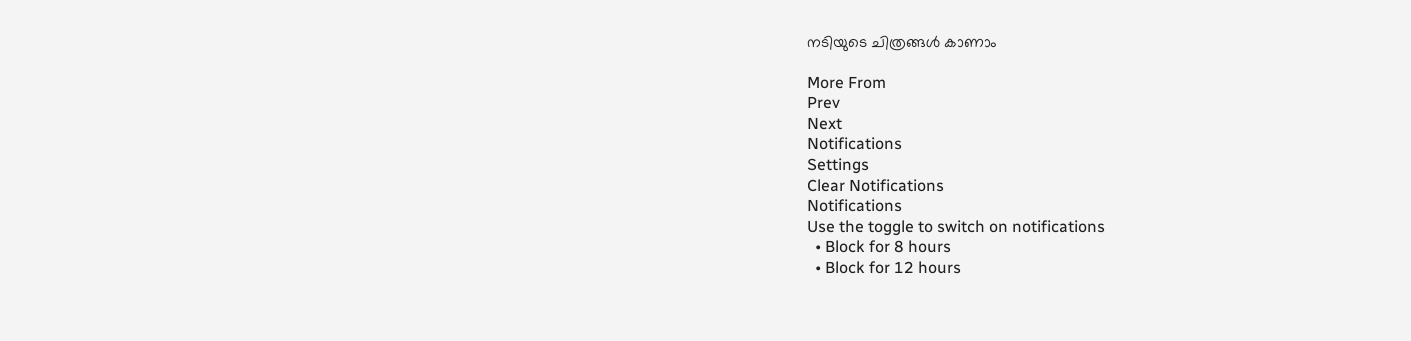നടിയുടെ ചിത്രങ്ങൾ കാണാം

More From
Prev
Next
Notifications
Settings
Clear Notifications
Notifications
Use the toggle to switch on notifications
  • Block for 8 hours
  • Block for 12 hours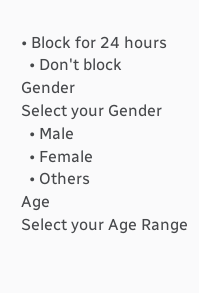• Block for 24 hours
  • Don't block
Gender
Select your Gender
  • Male
  • Female
  • Others
Age
Select your Age Range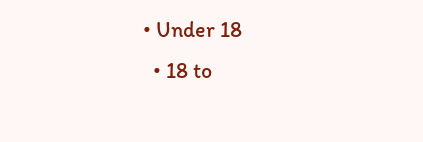• Under 18
  • 18 to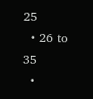25
  • 26 to 35
  •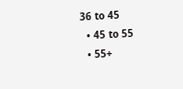36 to 45
  • 45 to 55
  • 55+